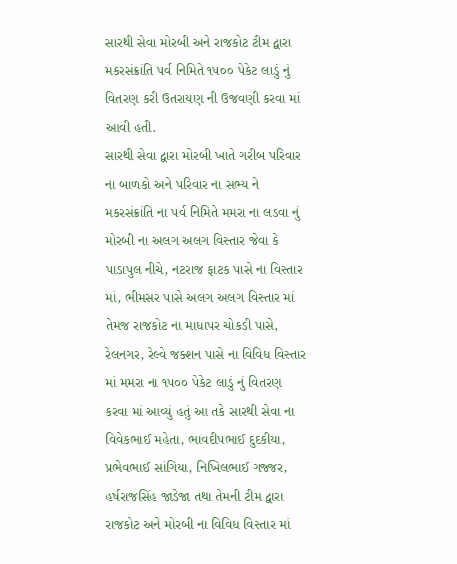સારથી સેવા મોરબી અને રાજકોટ ટીમ દ્વારા મકરસંક્રાંતિ પર્વ નિમિતે ૧૫૦૦ પેકેટ લાડું નું વિતરણ કરી ઉતરાયણ ની ઉજવણી કરવા માં આવી હતી.
સારથી સેવા દ્વારા મોરબી ખાતે ગરીબ પરિવાર ના બાળકો અને પરિવાર ના સભ્ય ને મકરસંક્રાંતિ ના પર્વ નિમિતે મમરા ના લડવા નું મોરબી ના અલગ અલગ વિસ્તાર જેવા કે પાડાપુલ નીચે, નટરાજ ફાટક પાસે ના વિસ્તાર માં, ભીમસર પાસે અલગ અલગ વિસ્તાર માં તેમજ રાજકોટ ના માધાપર ચોકડી પાસે, રેલનગર, રેલ્વે જક્શન પાસે ના વિવિધ વિસ્તાર માં મમરા ના ૧૫૦૦ પેકેટ લાડું નું વિતરણ કરવા માં આવ્યું હતું આ તકે સારથી સેવા ના વિવેકભાઈ મહેતા, ભાવદીપભાઈ દુદકીયા, પ્રભેવભાઈ સાંગિયા, નિખિલભાઈ ગજ્જર, હર્ષરાજસિંહ જાડેજા તથા તેમની ટીમ દ્વારા રાજકોટ અને મોરબી ના વિવિધ વિસ્તાર માં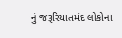નું જરૂરિયાતમંદ લોકોના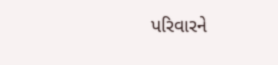પરિવારને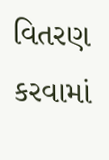વિતરણ કરવામાં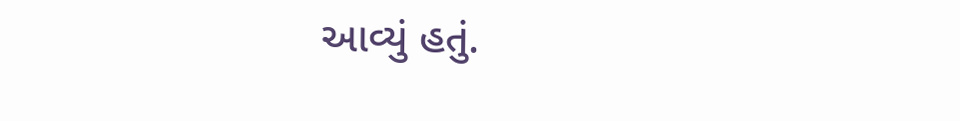આવ્યું હતું.